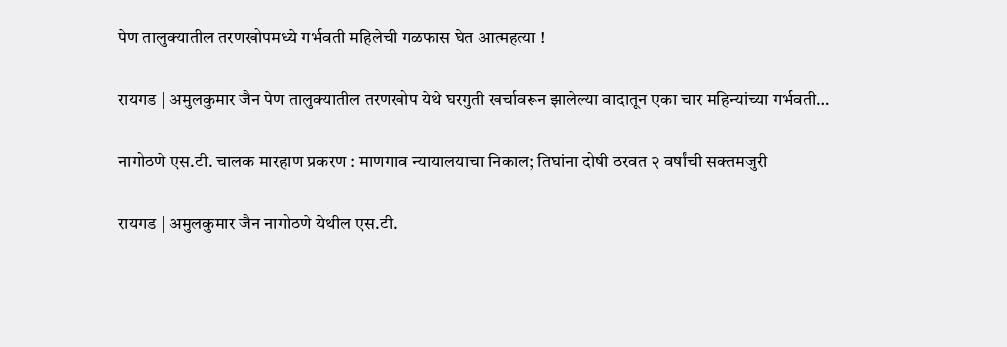पेण तालुक्यातील तरणखोपमध्ये गर्भवती महिलेची गळफास घेत आत्महत्या !

रायगड | अमुलकुमार जैन पेण तालुक्यातील तरणखोप येथे घरगुती खर्चावरून झालेल्या वादातून एका चार महिन्यांच्या गर्भवती…

नागोठणे एस.टी. चालक मारहाण प्रकरण : माणगाव न्यायालयाचा निकाल; तिघांना दोषी ठरवत २ वर्षांची सक्तमजुरी

रायगड | अमुलकुमार जैन नागोठणे येथील एस.टी.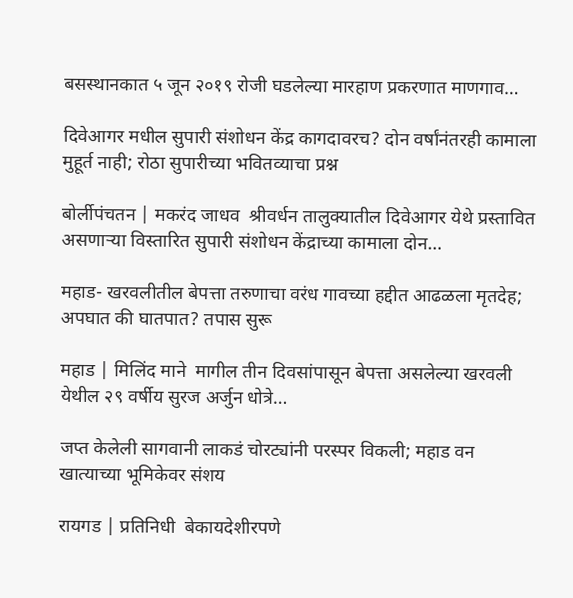बसस्थानकात ५ जून २०१९ रोजी घडलेल्या मारहाण प्रकरणात माणगाव…

दिवेआगर मधील सुपारी संशोधन केंद्र कागदावरच? दोन वर्षांनंतरही कामाला मुहूर्त नाही; रोठा सुपारीच्या भवितव्याचा प्रश्न

बोर्लीपंचतन | मकरंद जाधव  श्रीवर्धन तालुक्यातील दिवेआगर येथे प्रस्तावित असणाऱ्या विस्तारित सुपारी संशोधन केंद्राच्या कामाला दोन…

महाड- खरवलीतील बेपत्ता तरुणाचा वरंध गावच्या हद्दीत आढळला मृतदेह; अपघात की घातपात? तपास सुरू

महाड | मिलिंद माने  मागील तीन दिवसांपासून बेपत्ता असलेल्या खरवली येथील २९ वर्षीय सुरज अर्जुन धोत्रे…

जप्त केलेली सागवानी लाकडं चोरट्यांनी परस्पर विकली; महाड वन खात्याच्या भूमिकेवर संशय

रायगड | प्रतिनिधी  बेकायदेशीरपणे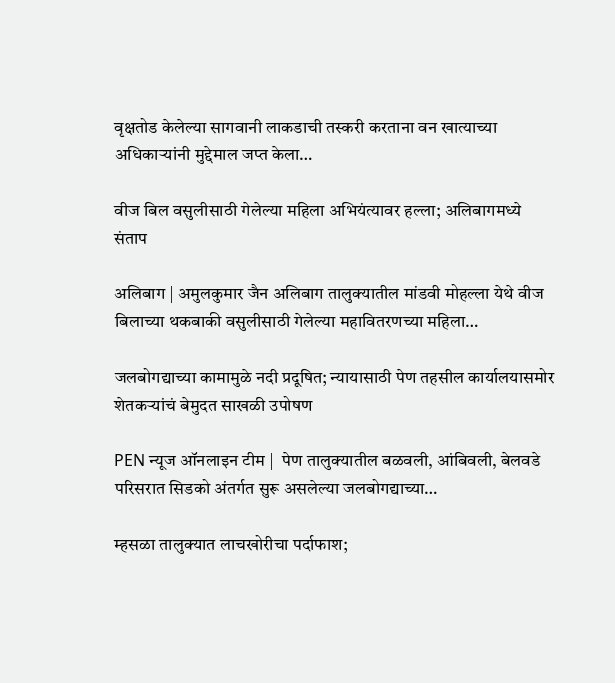वृक्षतोड केलेल्या सागवानी लाकडाची तस्करी करताना वन खात्याच्या अधिकाऱ्यांनी मुद्देमाल जप्त केला…

वीज बिल वसुलीसाठी गेलेल्या महिला अभियंत्यावर हल्ला; अलिबागमध्ये संताप

अलिबाग | अमुलकुमार जैन अलिबाग तालुक्यातील मांडवी मोहल्ला येथे वीज बिलाच्या थकबाकी वसुलीसाठी गेलेल्या महावितरणच्या महिला…

जलबोगद्याच्या कामामुळे नदी प्रदूषित; न्यायासाठी पेण तहसील कार्यालयासमोर शेतकऱ्यांचं बेमुदत साखळी उपोषण

PEN न्यूज ऑनलाइन टीम |  पेण तालुक्यातील बळवली, आंबिवली, बेलवडे परिसरात सिडको अंतर्गत सुरू असलेल्या जलबोगद्याच्या…

म्हसळा तालुक्यात लाचखोरीचा पर्दाफाश;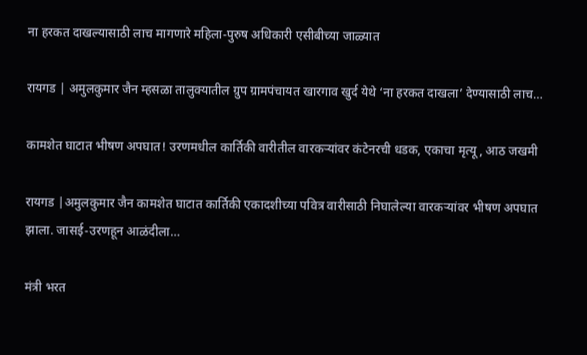ना हरकत दाखल्यासाठी लाच मागणारे महिला-पुरुष अधिकारी एसीबीच्या जाळ्यात

रायगड | अमुलकुमार जैन म्हसळा तालुक्यातील ग्रुप ग्रामपंचायत खारगाव खुर्द येथे ‘ना हरकत दाखला’ देण्यासाठी लाच…

कामशेत घाटात भीषण अपघात! उरणमधील कार्तिकी वारीतील वारकऱ्यांवर कंटेनरची धडक, एकाचा मृत्यू, आठ जखमी

रायगड |अमुलकुमार जैन कामशेत घाटात कार्तिकी एकादशीच्या पवित्र वारीसाठी निघालेल्या वारकऱ्यांवर भीषण अपघात झाला. जासई-उरणहून आळंदीला…

मंत्री भरत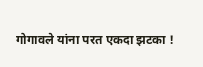गोगावले यांना परत एकदा झटका !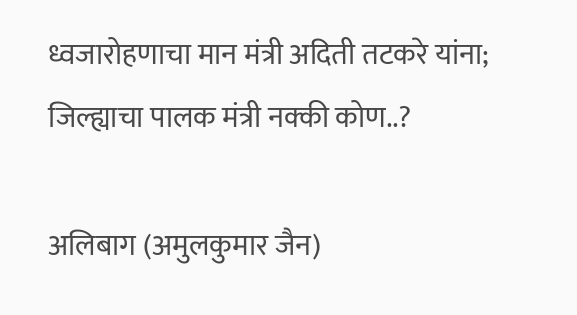ध्वजारोहणाचा मान मंत्री अदिती तटकरे यांना; जिल्ह्याचा पालक मंत्री नक्की कोण..?

अलिबाग (अमुलकुमार जैन)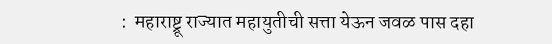:  महाराष्ट्रू राज्यात महायुतीची सत्ता येऊन जवळ पास दहा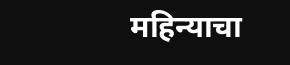महिन्याचा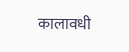कालावधी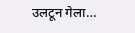उलटून गेला…